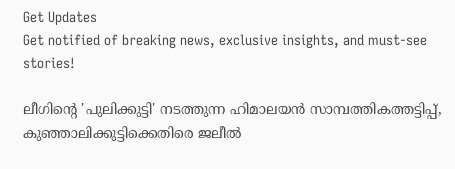Get Updates
Get notified of breaking news, exclusive insights, and must-see stories!

ലീഗിൻ്റെ 'പുലിക്കുട്ടി' നടത്തുന്ന ഹിമാലയൻ സാമ്പത്തികത്തട്ടിപ്പ്, കുഞ്ഞാലിക്കുട്ടിക്കെതിരെ ജലീൽ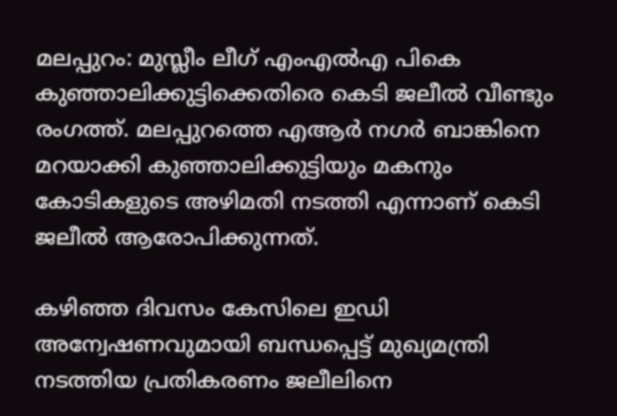മലപ്പുറം: മുസ്ലീം ലീഗ് എംഎല്‍എ പികെ കുഞ്ഞാലിക്കുട്ടിക്കെതിരെ കെടി ജലീല്‍ വീണ്ടും രംഗത്ത്. മലപ്പുറത്തെ എആര്‍ നഗര്‍ ബാങ്കിനെ മറയാക്കി കുഞ്ഞാലിക്കുട്ടിയും മകനും കോടികളുടെ അഴിമതി നടത്തി എന്നാണ് കെടി ജലീല്‍ ആരോപിക്കുന്നത്.

കഴിഞ്ഞ ദിവസം കേസിലെ ഇഡി അന്വേഷണവുമായി ബന്ധപ്പെട്ട് മുഖ്യമന്ത്രി നടത്തിയ പ്രതികരണം ജലീലിനെ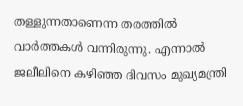തള്ളുന്നതാണെന്ന തരത്തില്‍ വാര്‍ത്തകള്‍ വന്നിരുന്നു. എന്നാല്‍ ജലീലിനെ കഴിഞ്ഞ ദിവസം മുഖ്യമന്ത്രി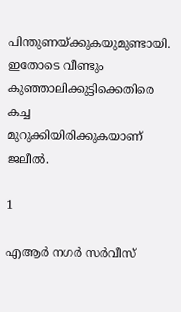പിന്തുണയ്ക്കുകയുമുണ്ടായി. ഇതോടെ വീണ്ടും കുഞ്ഞാലിക്കുട്ടിക്കെതിരെ കച്ച മുറുക്കിയിരിക്കുകയാണ് ജലീല്‍.

1

എആർ നഗർ സർവീസ്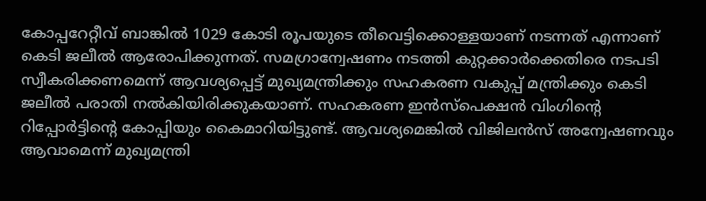കോപ്പറേറ്റീവ് ബാങ്കിൽ 1029 കോടി രൂപയുടെ തീവെട്ടിക്കൊള്ളയാണ് നടന്നത് എന്നാണ് കെടി ജലീൽ ആരോപിക്കുന്നത്. സമഗ്രാന്വേഷണം നടത്തി കുറ്റക്കാർക്കെതിരെ നടപടി സ്വീകരിക്കണമെന്ന് ആവശ്യപ്പെട്ട് മുഖ്യമന്ത്രിക്കും സഹകരണ വകുപ്പ് മന്ത്രിക്കും കെടി ജലീൽ പരാതി നൽകിയിരിക്കുകയാണ്. സഹകരണ ഇൻസ്പെക്ഷൻ വിംഗിൻ്റെ റിപ്പോർട്ടിൻ്റെ കോപ്പിയും കൈമാറിയിട്ടുണ്ട്. ആവശ്യമെങ്കിൽ വിജിലൻസ് അന്വേഷണവും ആവാമെന്ന് മുഖ്യമന്ത്രി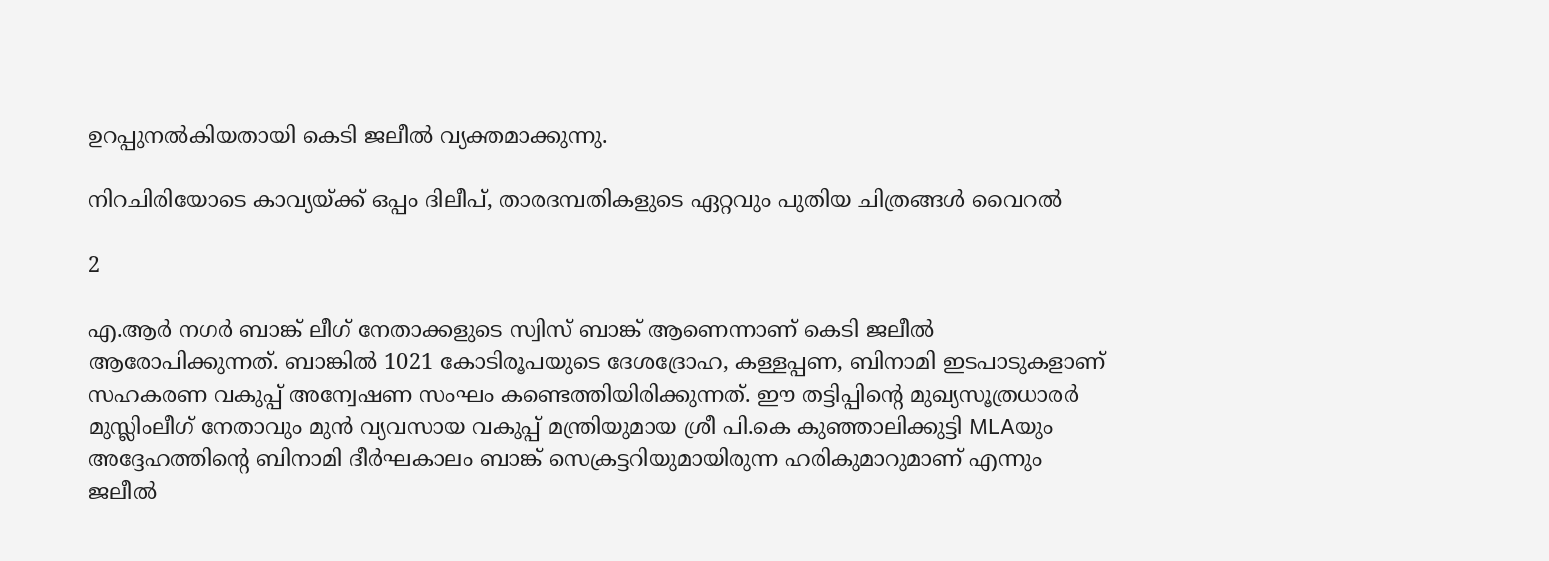ഉറപ്പുനൽകിയതായി കെടി ജലീൽ വ്യക്തമാക്കുന്നു.

നിറചിരിയോടെ കാവ്യയ്ക്ക് ഒപ്പം ദിലീപ്, താരദമ്പതികളുടെ ഏറ്റവും പുതിയ ചിത്രങ്ങൾ വൈറൽ

2

എ.ആർ നഗർ ബാങ്ക് ലീഗ് നേതാക്കളുടെ സ്വിസ് ബാങ്ക് ആണെന്നാണ് കെടി ജലീൽ ആരോപിക്കുന്നത്. ബാങ്കിൽ 1021 കോടിരൂപയുടെ ദേശദ്രോഹ, കള്ളപ്പണ, ബിനാമി ഇടപാടുകളാണ് സഹകരണ വകുപ്പ് അന്വേഷണ സംഘം കണ്ടെത്തിയിരിക്കുന്നത്. ഈ തട്ടിപ്പിന്റെ മുഖ്യസൂത്രധാരർ മുസ്ലിംലീഗ് നേതാവും മുൻ വ്യവസായ വകുപ്പ് മന്ത്രിയുമായ ശ്രീ പി.കെ കുഞ്ഞാലിക്കുട്ടി MLAയും അദ്ദേഹത്തിൻ്റെ ബിനാമി ദീർഘകാലം ബാങ്ക് സെക്രട്ടറിയുമായിരുന്ന ഹരികുമാറുമാണ് എന്നും ജലീൽ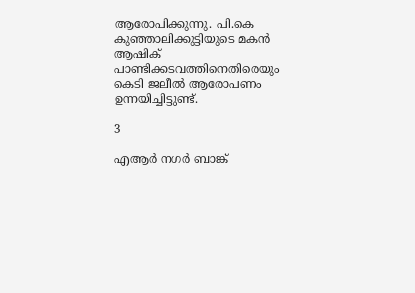ആരോപിക്കുന്നു. പി.കെ കുഞ്ഞാലിക്കുട്ടിയുടെ മകൻ ആഷിക് പാണ്ടിക്കടവത്തിനെതിരെയും കെടി ജലീൽ ആരോപണം ഉന്നയിച്ചിട്ടുണ്ട്.

3

എആർ നഗർ ബാങ്ക്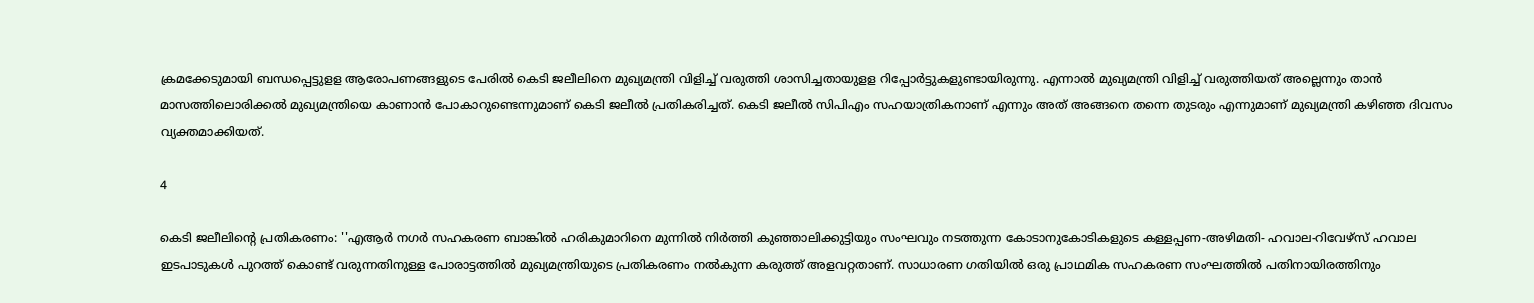ക്രമക്കേടുമായി ബന്ധപ്പെട്ടുളള ആരോപണങ്ങളുടെ പേരിൽ കെടി ജലീലിനെ മുഖ്യമന്ത്രി വിളിച്ച് വരുത്തി ശാസിച്ചതായുളള റിപ്പോർട്ടുകളുണ്ടായിരുന്നു. എന്നാൽ മുഖ്യമന്ത്രി വിളിച്ച് വരുത്തിയത് അല്ലെന്നും താൻ മാസത്തിലൊരിക്കൽ മുഖ്യമന്ത്രിയെ കാണാൻ പോകാറുണ്ടെന്നുമാണ് കെടി ജലീൽ പ്രതികരിച്ചത്. കെടി ജലീൽ സിപിഎം സഹയാത്രികനാണ് എന്നും അത് അങ്ങനെ തന്നെ തുടരും എന്നുമാണ് മുഖ്യമന്ത്രി കഴിഞ്ഞ ദിവസം വ്യക്തമാക്കിയത്.

4

കെടി ജലീലിന്റെ പ്രതികരണം: ''എആർ നഗർ സഹകരണ ബാങ്കിൽ ഹരികുമാറിനെ മുന്നിൽ നിർത്തി കുഞ്ഞാലിക്കുട്ടിയും സംഘവും നടത്തുന്ന കോടാനുകോടികളുടെ കള്ളപ്പണ-അഴിമതി- ഹവാല-റിവേഴ്സ് ഹവാല ഇടപാടുകൾ പുറത്ത് കൊണ്ട് വരുന്നതിനുള്ള പോരാട്ടത്തിൽ മുഖ്യമന്ത്രിയുടെ പ്രതികരണം നൽകുന്ന കരുത്ത് അളവറ്റതാണ്. സാധാരണ ഗതിയിൽ ഒരു പ്രാഥമിക സഹകരണ സംഘത്തിൽ പതിനായിരത്തിനും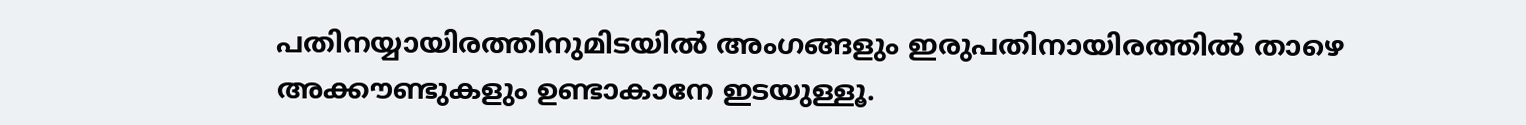പതിനയ്യായിരത്തിനുമിടയിൽ അംഗങ്ങളും ഇരുപതിനായിരത്തിൽ താഴെ അക്കൗണ്ടുകളും ഉണ്ടാകാനേ ഇടയുള്ളൂ.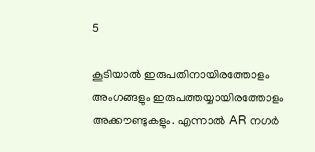5

കൂടിയാൽ ഇരുപതിനായിരത്തോളം അംഗങ്ങളും ഇരുപത്തയ്യായിരത്തോളം അക്കൗണ്ടുകളും. എന്നാൽ AR നഗർ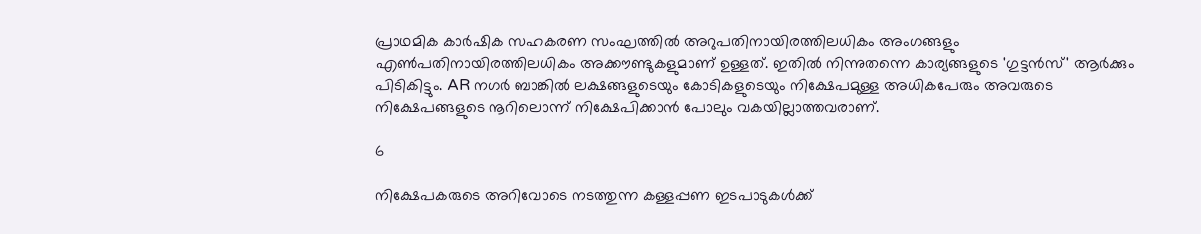പ്രാഥമിക കാർഷിക സഹകരണ സംഘത്തിൽ അറുപതിനായിരത്തിലധികം അംഗങ്ങളും എൺപതിനായിരത്തിലധികം അക്കൗണ്ടുകളുമാണ് ഉള്ളത്. ഇതിൽ നിന്നുതന്നെ കാര്യങ്ങളുടെ 'ഗുട്ടൻസ്' ആർക്കും പിടികിട്ടും. AR നഗർ ബാങ്കിൽ ലക്ഷങ്ങളുടെയും കോടികളുടെയും നിക്ഷേപമുള്ള അധികപേരും അവരുടെ നിക്ഷേപങ്ങളുടെ നൂറിലൊന്ന് നിക്ഷേപിക്കാൻ പോലും വകയില്ലാത്തവരാണ്.

6

നിക്ഷേപകരുടെ അറിവോടെ നടത്തുന്ന കള്ളപ്പണ ഇടപാടുകൾക്ക്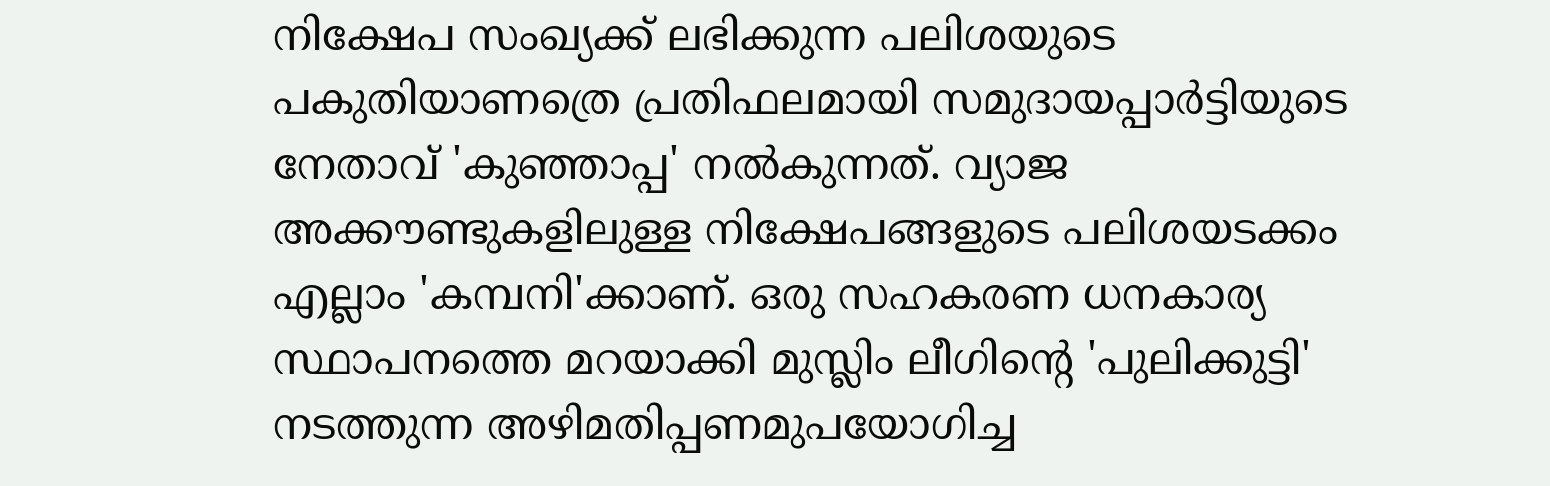നിക്ഷേപ സംഖ്യക്ക് ലഭിക്കുന്ന പലിശയുടെ പകുതിയാണത്രെ പ്രതിഫലമായി സമുദായപ്പാർട്ടിയുടെ നേതാവ് 'കുഞ്ഞാപ്പ' നൽകുന്നത്. വ്യാജ അക്കൗണ്ടുകളിലുള്ള നിക്ഷേപങ്ങളുടെ പലിശയടക്കം എല്ലാം 'കമ്പനി'ക്കാണ്. ഒരു സഹകരണ ധനകാര്യ സ്ഥാപനത്തെ മറയാക്കി മുസ്ലിം ലീഗിൻ്റെ 'പുലിക്കുട്ടി' നടത്തുന്ന അഴിമതിപ്പണമുപയോഗിച്ച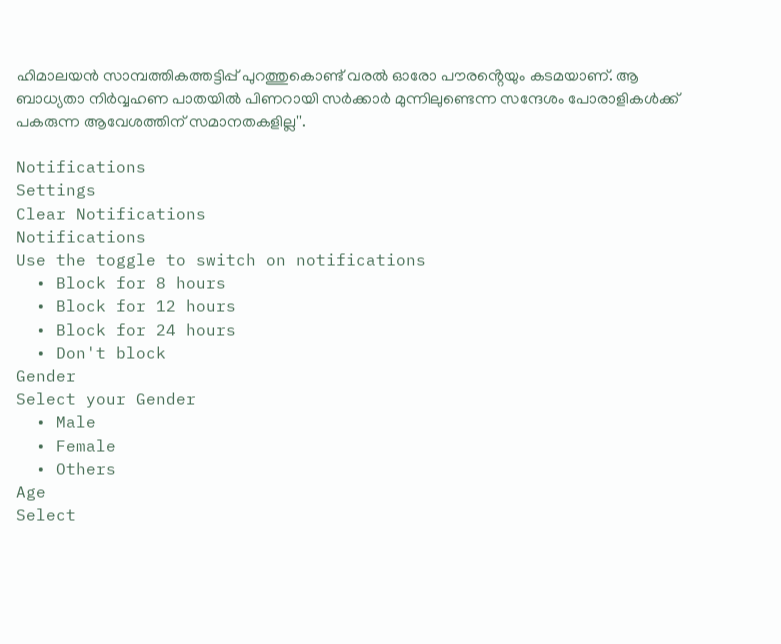ഹിമാലയൻ സാമ്പത്തികത്തട്ടിപ്പ് പുറത്തുകൊണ്ട് വരൽ ഓരോ പൗരൻ്റെയും കടമയാണ്. ആ ബാധ്യതാ നിർവ്വഹണ പാതയിൽ പിണറായി സർക്കാർ മുന്നിലുണ്ടെന്ന സന്ദേശം പോരാളികൾക്ക് പകരുന്ന ആവേശത്തിന് സമാനതകളില്ല''.

Notifications
Settings
Clear Notifications
Notifications
Use the toggle to switch on notifications
  • Block for 8 hours
  • Block for 12 hours
  • Block for 24 hours
  • Don't block
Gender
Select your Gender
  • Male
  • Female
  • Others
Age
Select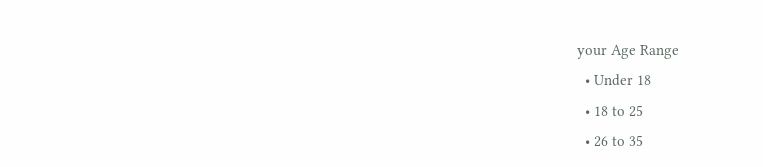your Age Range
  • Under 18
  • 18 to 25
  • 26 to 35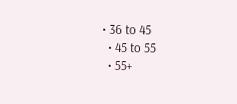• 36 to 45
  • 45 to 55
  • 55+